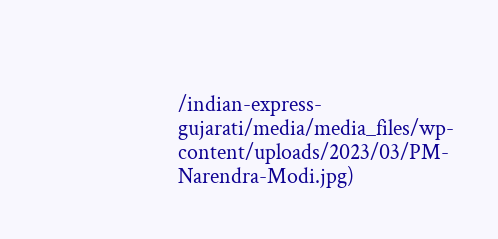/indian-express-gujarati/media/media_files/wp-content/uploads/2023/03/PM-Narendra-Modi.jpg)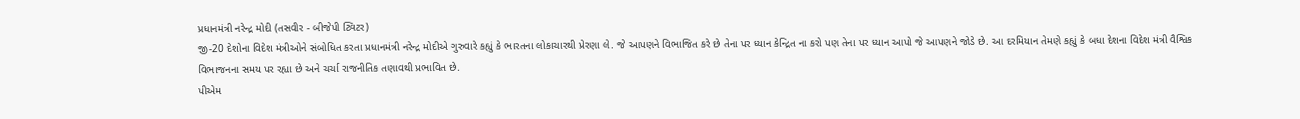પ્રધાનમંત્રી નરેન્દ્ર મોદી (તસવીર - બીજેપી ટ્વિટર)
જી-20 દેશોના વિદેશ મંત્રીઓને સંબોધિત કરતા પ્રધાનમંત્રી નરેન્દ્ર મોદીએ ગુરુવારે કહ્યું કે ભારતના લોકાચારથી પ્રેરણા લે. જે આપણને વિભાજિત કરે છે તેના પર ધ્યાન કેન્દ્રિત ના કરો પણ તેના પર ધ્યાન આપો જે આપણને જોડે છે. આ દરમિયાન તેમણે કહ્યું કે બધા દેશના વિદેશ મંત્રી વૈશ્વિક વિભાજનના સમય પર રહ્યા છે અને ચર્ચા રાજનીતિક તણાવથી પ્રભાવિત છે.
પીએમ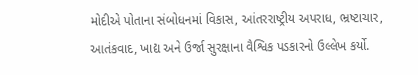મોદીએ પોતાના સંબોધનમાં વિકાસ, આંતરરાષ્ટ્રીય અપરાધ, ભ્રષ્ટાચાર, આતંકવાદ, ખાદ્ય અને ઉર્જા સુરક્ષાના વૈશ્વિક પડકારનો ઉલ્લેખ કર્યો.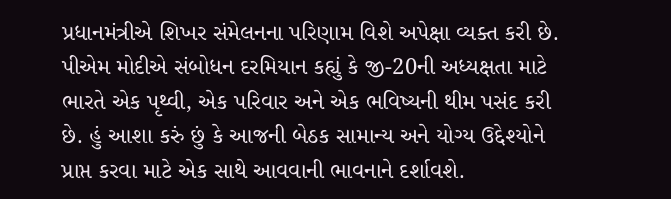પ્રધાનમંત્રીએ શિખર સંમેલનના પરિણામ વિશે અપેક્ષા વ્યક્ત કરી છે.
પીએમ મોદીએ સંબોધન દરમિયાન કહ્યું કે જી-20ની અધ્યક્ષતા માટે ભારતે એક પૃથ્વી, એક પરિવાર અને એક ભવિષ્યની થીમ પસંદ કરી છે. હું આશા કરું છું કે આજની બેઠક સામાન્ય અને યોગ્ય ઉદ્દેશ્યોને પ્રાપ્ત કરવા માટે એક સાથે આવવાની ભાવનાને દર્શાવશે.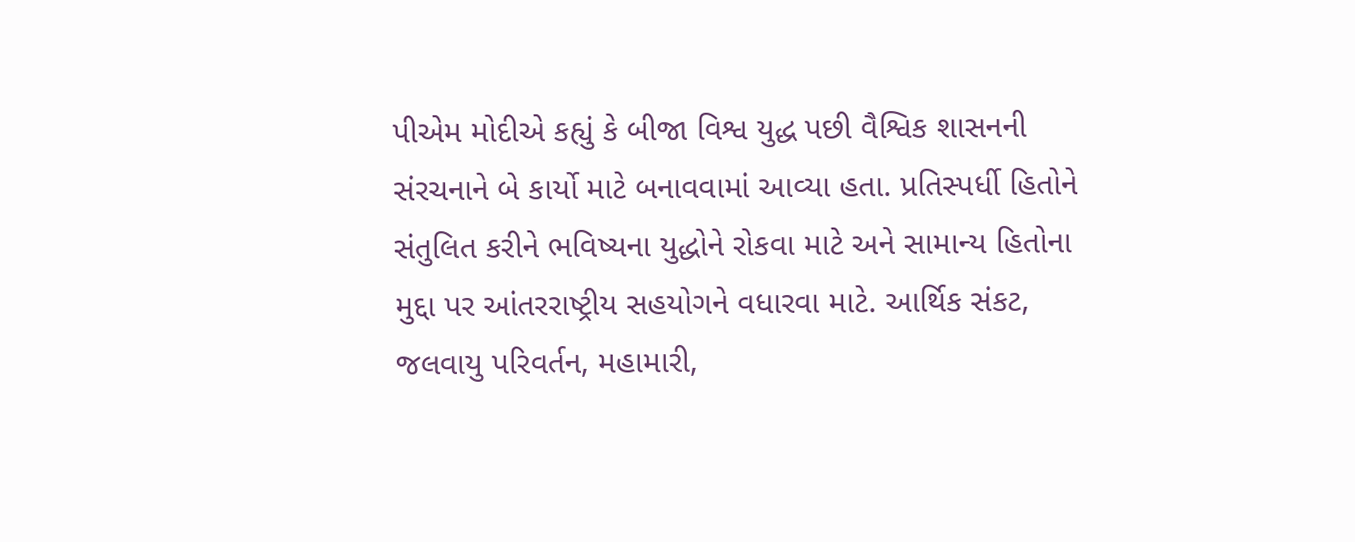પીએમ મોદીએ કહ્યું કે બીજા વિશ્વ યુદ્ધ પછી વૈશ્વિક શાસનની સંરચનાને બે કાર્યો માટે બનાવવામાં આવ્યા હતા. પ્રતિસ્પર્ધી હિતોને સંતુલિત કરીને ભવિષ્યના યુદ્ધોને રોકવા માટે અને સામાન્ય હિતોના મુદ્દા પર આંતરરાષ્ટ્રીય સહયોગને વધારવા માટે. આર્થિક સંકટ, જલવાયુ પરિવર્તન, મહામારી,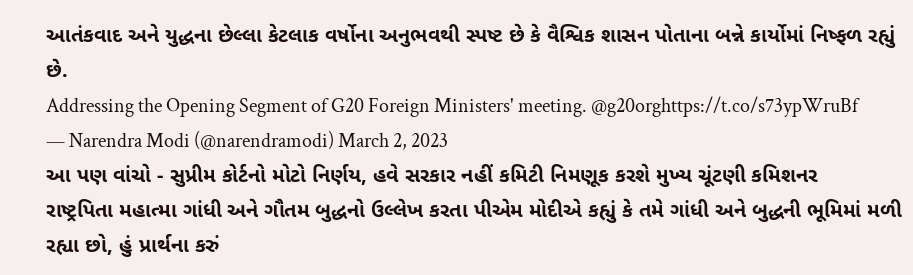આતંકવાદ અને યુદ્ધના છેલ્લા કેટલાક વર્ષોના અનુભવથી સ્પષ્ટ છે કે વૈશ્વિક શાસન પોતાના બન્ને કાર્યોમાં નિષ્ફળ રહ્યું છે.
Addressing the Opening Segment of G20 Foreign Ministers' meeting. @g20orghttps://t.co/s73ypWruBf
— Narendra Modi (@narendramodi) March 2, 2023
આ પણ વાંચો - સુપ્રીમ કોર્ટનો મોટો નિર્ણય, હવે સરકાર નહીં કમિટી નિમણૂક કરશે મુખ્ય ચૂંટણી કમિશનર
રાષ્ટ્રપિતા મહાત્મા ગાંધી અને ગૌતમ બુદ્ધનો ઉલ્લેખ કરતા પીએમ મોદીએ કહ્યું કે તમે ગાંધી અને બુદ્ધની ભૂમિમાં મળી રહ્યા છો, હું પ્રાર્થના કરું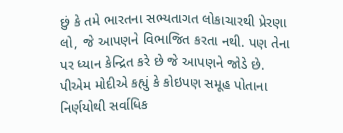છું કે તમે ભારતના સભ્યતાગત લોકાચારથી પ્રેરણા લો, જે આપણને વિભાજિત કરતા નથી. પણ તેના પર ધ્યાન કેન્દ્રિત કરે છે જે આપણને જોડે છે.
પીએમ મોદીએ કહ્યું કે કોઇપણ સમૂહ પોતાના નિર્ણયોથી સર્વાધિક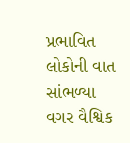પ્રભાવિત લોકોની વાત સાંભળ્યા વગર વૈશ્વિક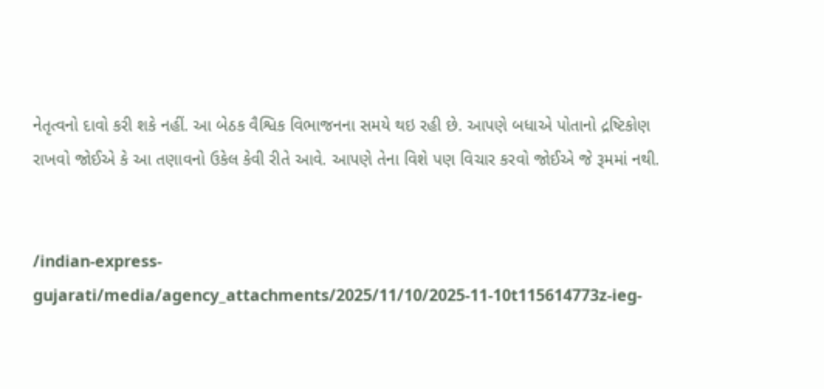નેતૃત્વનો દાવો કરી શકે નહીં. આ બેઠક વૈશ્વિક વિભાજનના સમયે થઇ રહી છે. આપણે બધાએ પોતાનો દ્રષ્ટિકોણ રાખવો જોઈએ કે આ તણાવનો ઉકેલ કેવી રીતે આવે. આપણે તેના વિશે પણ વિચાર કરવો જોઈએ જે રૂમમાં નથી.


/indian-express-gujarati/media/agency_attachments/2025/11/10/2025-11-10t115614773z-ieg-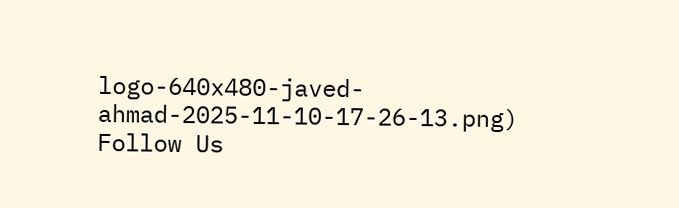logo-640x480-javed-ahmad-2025-11-10-17-26-13.png)
Follow Us